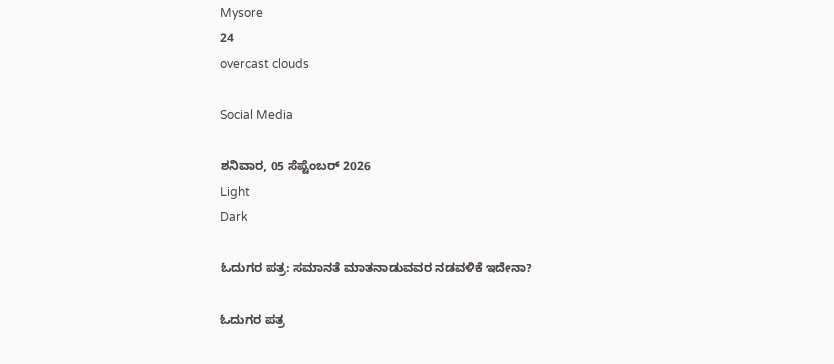Mysore
24
overcast clouds

Social Media

ಶನಿವಾರ, 05 ಸೆಪ್ಟೆಂಬರ್ 2026
Light
Dark

ಓದುಗರ ಪತ್ರ: ಸಮಾನತೆ ಮಾತನಾಡುವವರ ನಡವಳಿಕೆ ಇದೇನಾ?

ಓದುಗರ ಪತ್ರ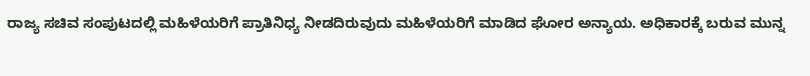ರಾಜ್ಯ ಸಚಿವ ಸಂಪುಟದಲ್ಲಿ ಮಹಿಳೆಯರಿಗೆ ಪ್ರಾತಿನಿಧ್ಯ ನೀಡದಿರುವುದು ಮಹಿಳೆಯರಿಗೆ ಮಾಡಿದ ಘೋರ ಅನ್ಯಾಯ. ಅಧಿಕಾರಕ್ಕೆ ಬರುವ ಮುನ್ನ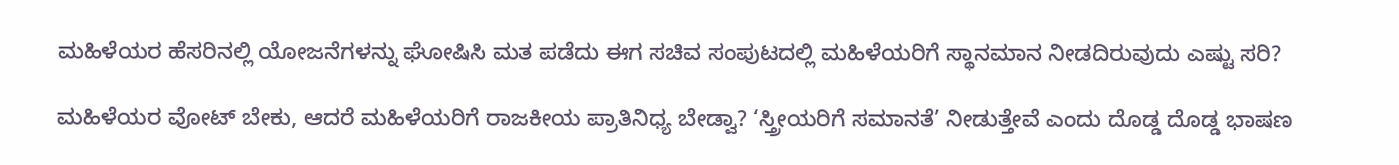ಮಹಿಳೆಯರ ಹೆಸರಿನಲ್ಲಿ ಯೋಜನೆಗಳನ್ನು ಘೋಷಿಸಿ ಮತ ಪಡೆದು ಈಗ ಸಚಿವ ಸಂಪುಟದಲ್ಲಿ ಮಹಿಳೆಯರಿಗೆ ಸ್ಥಾನಮಾನ ನೀಡದಿರುವುದು ಎಷ್ಟು ಸರಿ?

ಮಹಿಳೆಯರ ವೋಟ್ ಬೇಕು, ಆದರೆ ಮಹಿಳೆಯರಿಗೆ ರಾಜಕೀಯ ಪ್ರಾತಿನಿಧ್ಯ ಬೇಡ್ವಾ? ‘ಸ್ತ್ರೀಯರಿಗೆ ಸಮಾನತೆ’ ನೀಡುತ್ತೇವೆ ಎಂದು ದೊಡ್ಡ ದೊಡ್ಡ ಭಾಷಣ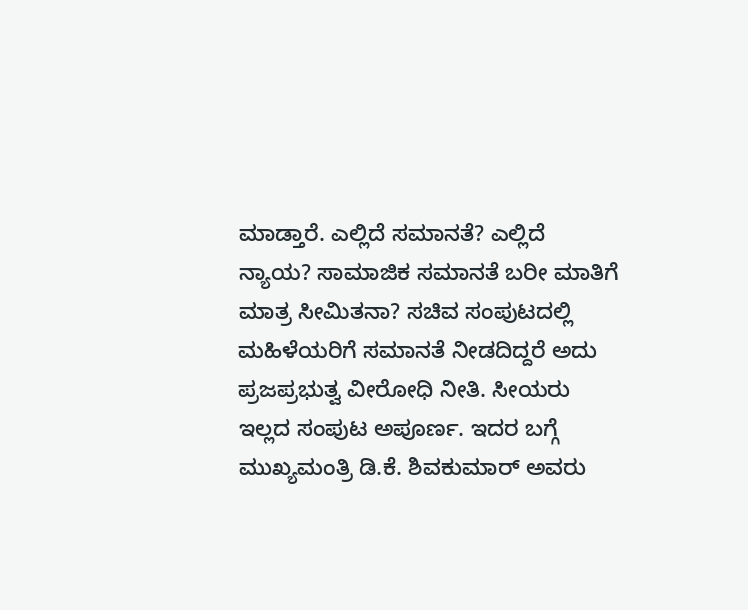ಮಾಡ್ತಾರೆ. ಎಲ್ಲಿದೆ ಸಮಾನತೆ? ಎಲ್ಲಿದೆ ನ್ಯಾಯ? ಸಾಮಾಜಿಕ ಸಮಾನತೆ ಬರೀ ಮಾತಿಗೆ ಮಾತ್ರ ಸೀಮಿತನಾ? ಸಚಿವ ಸಂಪುಟದಲ್ಲಿ ಮಹಿಳೆಯರಿಗೆ ಸಮಾನತೆ ನೀಡದಿದ್ದರೆ ಅದು ಪ್ರಜಪ್ರಭುತ್ವ ವೀರೋಧಿ ನೀತಿ. ಸೀಯರು ಇಲ್ಲದ ಸಂಪುಟ ಅಪೂರ್ಣ. ಇದರ ಬಗ್ಗೆ ಮುಖ್ಯಮಂತ್ರಿ ಡಿ.ಕೆ. ಶಿವಕುಮಾರ್ ಅವರು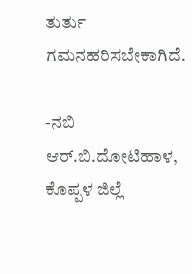ತುರ್ತು ಗಮನಹರಿಸಬೇಕಾಗಿದೆ.

-ನಬಿ ಆರ್.ಬಿ.ದೋಟಿಹಾಳ, ಕೊಪ್ಪಳ ಜಿಲ್ಲೆ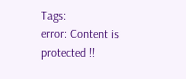Tags:
error: Content is protected !!